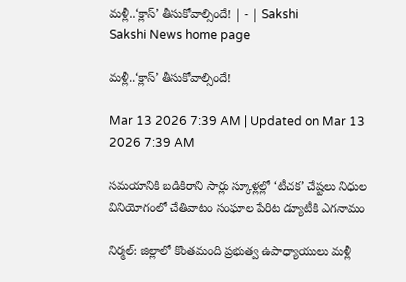మళ్లీ..‘క్లాస్‌’ తీసుకోవాల్సిందే! | - | Sakshi
Sakshi News home page

మళ్లీ..‘క్లాస్‌’ తీసుకోవాల్సిందే!

Mar 13 2026 7:39 AM | Updated on Mar 13 2026 7:39 AM

సమయానికి బడికిరాని సార్లు స్కూళ్లల్లో ‘టీచక’ చేష్టలు నిధుల వినియోగంలో చేతివాటం సంఘాల పేరిట డ్యూటీకి ఎగనామం

నిర్మల్‌: జిల్లాలో కొంతమంది ప్రభుత్వ ఉపాధ్యాయులు మళ్లీ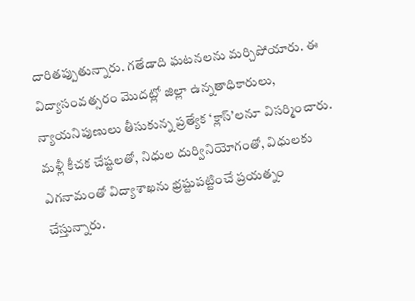దారితప్పుతున్నారు. గతేడాది ఘటనలను మర్చిపోయారు. ఈ విద్యాసంవత్సరం మొదట్లో జిల్లా ఉన్నతాధికారులు, న్యాయనిపుణులు తీసుకున్న ప్రత్యేక ‘క్లాస్‌’లనూ విసర్మించారు. మళ్లీ కీచక చేష్టలతో, నిధుల దుర్వినియోగంతో, విధులకు ఎగనామంతో విద్యాశాఖను భ్రష్టుపట్టించే ప్రయత్నం చేస్తున్నారు.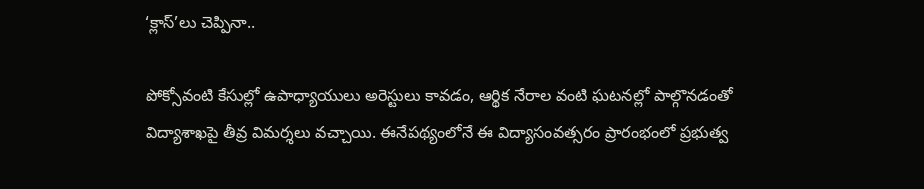‘క్లాస్‌’లు చెప్పినా..

పోక్సోవంటి కేసుల్లో ఉపాధ్యాయులు అరెస్టులు కావడం, ఆర్థిక నేరాల వంటి ఘటనల్లో పాల్గొనడంతో విద్యాశాఖపై తీవ్ర విమర్శలు వచ్చాయి. ఈనేపథ్యంలోనే ఈ విద్యాసంవత్సరం ప్రారంభంలో ప్రభుత్వ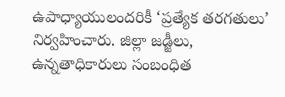ఉపాధ్యాయులందరికీ ‘ప్రత్యేక తరగతులు’ నిర్వహించారు. జిల్లా జడ్జీలు, ఉన్నతాధికారులు సంబంధిత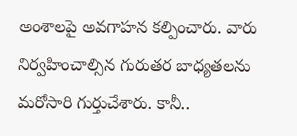అంశాలపై అవగాహన కల్పించారు. వారు నిర్వహించాల్సిన గురుతర బాధ్యతలను మరోసారి గుర్తుచేశారు. కానీ..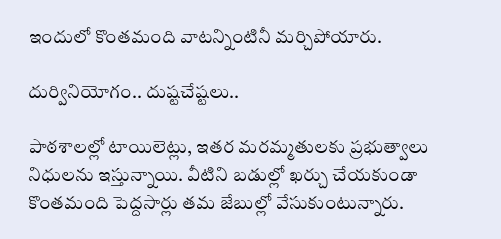ఇందులో కొంతమంది వాటన్నింటినీ మర్చిపోయారు.

దుర్వినియోగం.. దుష్టచేష్టలు..

పాఠశాలల్లో టాయిలెట్లు, ఇతర మరమ్మతులకు ప్రభుత్వాలు నిధులను ఇస్తున్నాయి. వీటిని బడుల్లో ఖర్చు చేయకుండా కొంతమంది పెద్దసార్లు తమ జేబుల్లో వేసుకుంటున్నారు.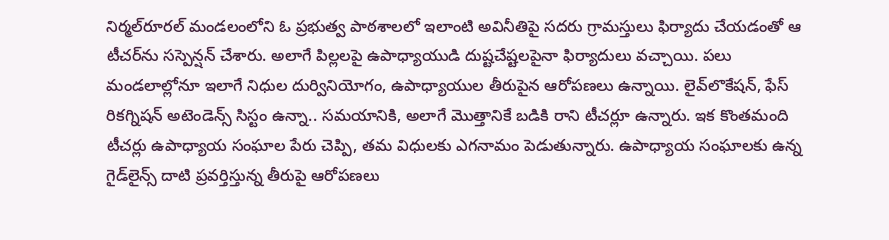నిర్మల్‌రూరల్‌ మండలంలోని ఓ ప్రభుత్వ పాఠశాలలో ఇలాంటి అవినీతిపై సదరు గ్రామస్తులు ఫిర్యాదు చేయడంతో ఆ టీచర్‌ను సస్పెన్షన్‌ చేశారు. అలాగే పిల్లలపై ఉపాధ్యాయుడి దుష్టచేష్టలపైనా ఫిర్యాదులు వచ్చాయి. పలు మండలాల్లోనూ ఇలాగే నిధుల దుర్వినియోగం, ఉపాధ్యాయుల తీరుపైన ఆరోపణలు ఉన్నాయి. లైవ్‌లొకేషన్‌, ఫేస్‌ రికగ్నిషన్‌ అటెండెన్స్‌ సిస్టం ఉన్నా.. సమయానికి, అలాగే మొత్తానికే బడికి రాని టీచర్లూ ఉన్నారు. ఇక కొంతమంది టీచర్లు ఉపాధ్యాయ సంఘాల పేరు చెప్పి, తమ విధులకు ఎగనామం పెడుతున్నారు. ఉపాధ్యాయ సంఘాలకు ఉన్న గైడ్‌లైన్స్‌ దాటి ప్రవర్తిస్తున్న తీరుపై ఆరోపణలు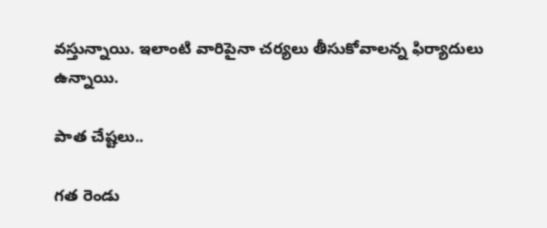వస్తున్నాయి. ఇలాంటి వారిపైనా చర్యలు తీసుకోవాలన్న ఫిర్యాదులు ఉన్నాయి.

పాత చేష్టలు..

గత రెండు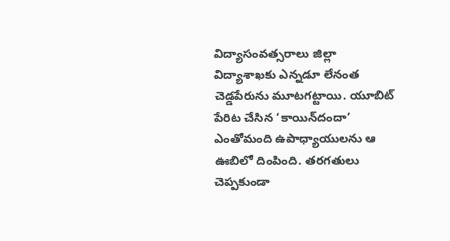విద్యాసంవత్సరాలు జిల్లా విద్యాశాఖకు ఎన్నడూ లేనంత చెడ్డపేరును మూటగట్టాయి. యూబిట్‌ పేరిట చేసిన ‘కాయిన్‌దందా’ ఎంతోమంది ఉపాధ్యాయులను ఆ ఊబిలో దింపింది. తరగతులు చెప్పకుండా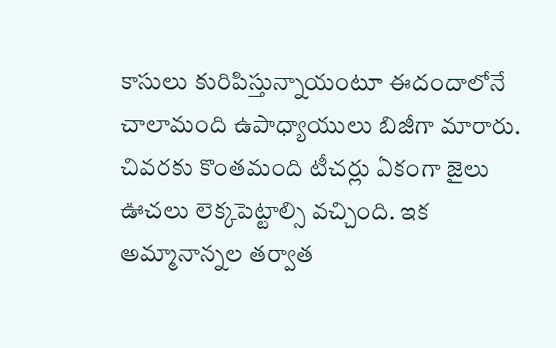కాసులు కురిపిస్తున్నాయంటూ ఈదందాలోనే చాలామంది ఉపాధ్యాయులు బిజీగా మారారు. చివరకు కొంతమంది టీచర్లు ఏకంగా జైలు ఊచలు లెక్కపెట్టాల్సి వచ్చింది. ఇక అమ్మానాన్నల తర్వాత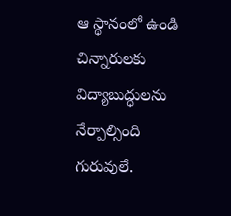ఆ స్థానంలో ఉండి చిన్నారులకు విద్యాబుద్ధులను నేర్పాల్సింది గురువులే.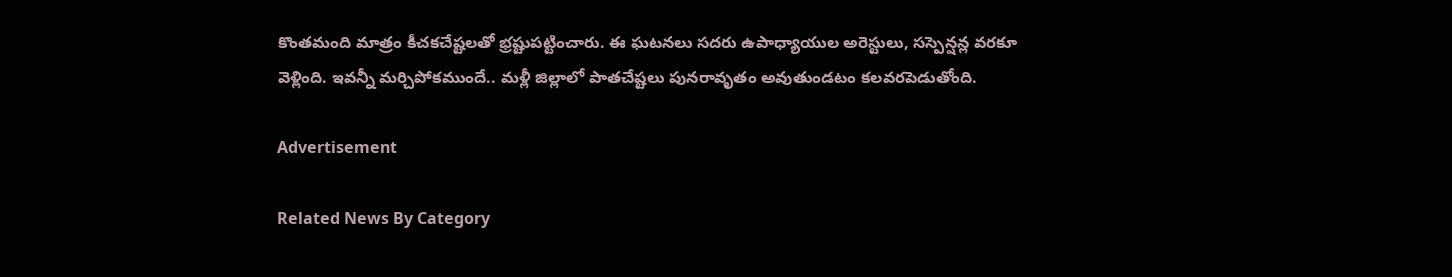కొంతమంది మాత్రం కీచకచేష్టలతో భ్రష్టుపట్టించారు. ఈ ఘటనలు సదరు ఉపాధ్యాయుల అరెస్టులు, సస్పెన్షన్ల వరకూ వెళ్లింది. ఇవన్నీ మర్చిపోకముందే.. మళ్లీ జిల్లాలో పాతచేష్టలు పునరావృతం అవుతుండటం కలవరపెడుతోంది.

Advertisement

Related News By Category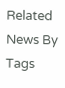Related News By Tags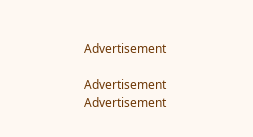Advertisement

Advertisement
Advertisement